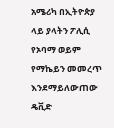አሜሪካ በኢትዮጵያ ላይ ያላትን ፖሊሲ የኦባማ ወይም የማኬይን መመረጥ እንደማይለውጠው ዴቪድ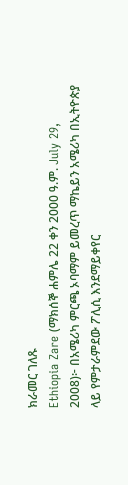ክራመር ገለጹ
Ethiopia Zare (ማክሰኞ ሐምሌ 22 ቀን 2000 ዓ.ም. July 29, 2008)፦ በአሜሪካ ምርጫ ኦባማም ይመረጥ ማኬይን አሜሪካ በኢትዮጵያ ላይ የምታራምደው ፖሊሲ እንደማይቀየር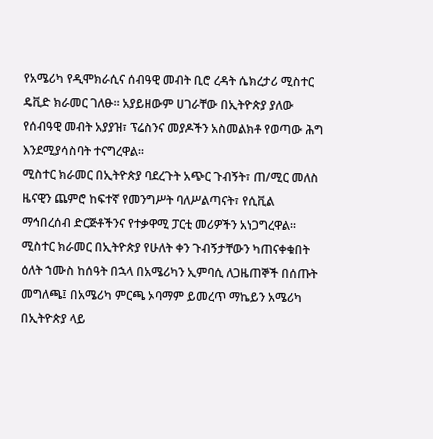የአሜሪካ የዲሞክራሲና ሰብዓዊ መብት ቢሮ ረዳት ሴክረታሪ ሚስተር ዴቪድ ክራመር ገለፁ። አያይዘውም ሀገራቸው በኢትዮጵያ ያለው የሰብዓዊ መብት አያያዝ፣ ፕሬስንና መያዶችን አስመልክቶ የወጣው ሕግ እንደሚያሳስባት ተናግረዋል።
ሚስተር ክራመር በኢትዮጵያ ባደረጉት አጭር ጉብኝት፣ ጠ/ሚር መለስ ዜናዊን ጨምሮ ከፍተኛ የመንግሥት ባለሥልጣናት፣ የሲቪል ማኅበረሰብ ድርጅቶችንና የተቃዋሚ ፓርቲ መሪዎችን አነጋግረዋል።
ሚስተር ክራመር በኢትዮጵያ የሁለት ቀን ጉብኝታቸውን ካጠናቀቁበት ዕለት ኀሙስ ከሰዓት በኋላ በአሜሪካን ኢምባሲ ለጋዜጠኞች በሰጡት መግለጫ፤ በአሜሪካ ምርጫ ኦባማም ይመረጥ ማኬይን አሜሪካ በኢትዮጵያ ላይ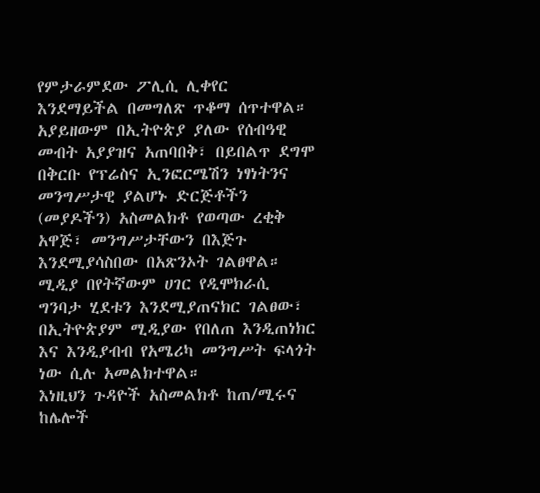የምታራምደው ፖሊሲ ሊቀየር እንደማይችል በመግለጽ ጥቆማ ሰጥተዋል።
አያይዘውም በኢትዮጵያ ያለው የሰብዓዊ መብት አያያዝና አጠባበቅ፣ በይበልጥ ደግሞ በቅርቡ የፕሬስና ኢንፎርሜሽን ነፃነትንና መንግሥታዊ ያልሆኑ ድርጅቶችን (መያዶችን) አስመልክቶ የወጣው ረቂቅ አዋጅ፣ መንግሥታቸውን በእጅጉ እንደሚያሳስበው በአጽንኦት ገልፀዋል።
ሚዲያ በየትኛውም ሀገር የዲሞክራሲ ግንባታ ሂደቱን እንደሚያጠናክር ገልፀው፣ በኢትዮጵያም ሚዲያው የበለጠ እንዲጠነክር እና እንዲያብብ የአሜሪካ መንግሥት ፍላጎት ነው ሲሉ አመልክተዋል።
እነዚህን ጉዳዮች አስመልክቶ ከጠ/ሚሩና ከሌሎች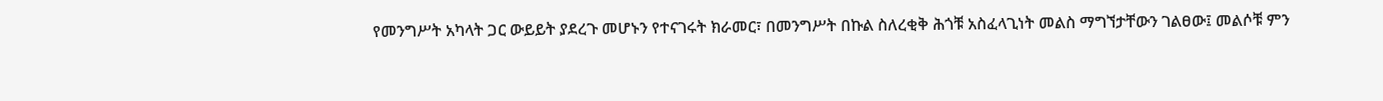የመንግሥት አካላት ጋር ውይይት ያደረጉ መሆኑን የተናገሩት ክራመር፣ በመንግሥት በኩል ስለረቂቅ ሕጎቹ አስፈላጊነት መልስ ማግኘታቸውን ገልፀው፤ መልሶቹ ምን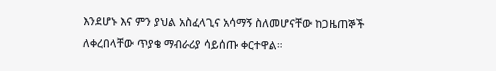እንደሆኑ እና ምን ያህል አስፈላጊና አሳማኝ ስለመሆናቸው ከጋዜጠኞች ለቀረበላቸው ጥያቄ ማብራሪያ ሳይሰጡ ቀርተዋል።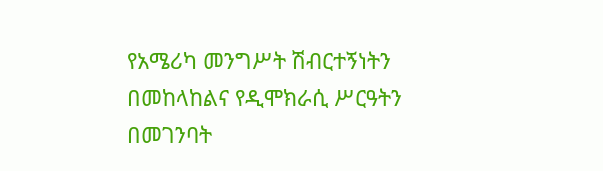የአሜሪካ መንግሥት ሽብርተኝነትን በመከላከልና የዲሞክራሲ ሥርዓትን በመገንባት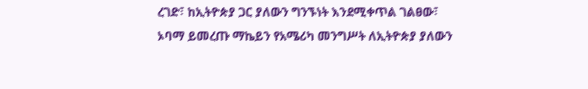ረገድ፣ ከኢትዮጵያ ጋር ያለውን ግንኙነት እንደሚቀጥል ገልፀው፣ ኦባማ ይመረጡ ማኬይን የአሜሪካ መንግሥት ለኢትዮጵያ ያለውን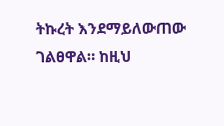ትኩረት እንደማይለውጠው ገልፀዋል። ከዚህ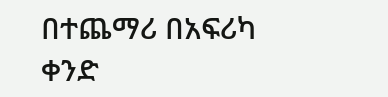በተጨማሪ በአፍሪካ ቀንድ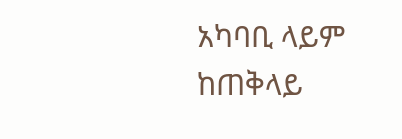አካባቢ ላይም ከጠቅላይ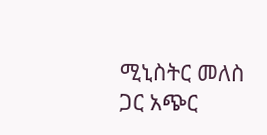ሚኒስትር መለስ ጋር አጭር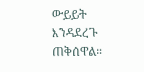ውይይት እንዳደረጉ ጠቅሰዋል።